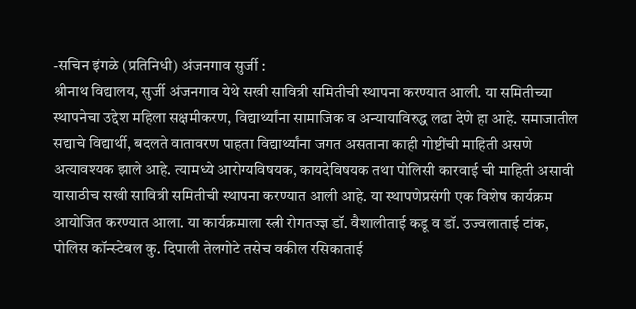-सचिन इंगळे (प्रतिनिधी) अंजनगाव सुर्जी :
श्रीनाथ विद्यालय, सुर्जी अंजनगाव येथे सखी सावित्री समितीची स्थापना करण्यात आली. या समितीच्या स्थापनेचा उद्देश महिला सक्षमीकरण, विद्यार्थ्यांना सामाजिक व अन्यायाविरुद्ध लढा देणे हा आहे. समाजातील सद्याचे विद्यार्थी, बदलते वातावरण पाहता विद्यार्थ्यांना जगत असताना काही गोष्टींची माहिती असणे अत्यावश्यक झाले आहे. त्यामध्ये आरोग्यविषयक, कायदेविषयक तथा पोलिसी कारवाई ची माहिती असावी यासाठीच सखी सावित्री समितीची स्थापना करण्यात आली आहे. या स्थापणेप्रसंगी एक विशेष कार्यक्रम आयोजित करण्यात आला. या कार्यक्रमाला स्त्री रोगतज्ज्ञ डॉ. वैशालीताई कडू व डॉ. उज्वलाताई टांक, पोलिस कॉन्स्टेबल कु. दिपाली तेलगोटे तसेच वकील रसिकाताई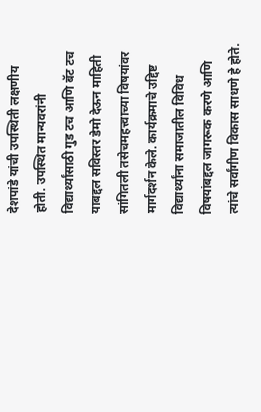देशपांडे यांची उपस्थिती लक्षणीय होती. उपस्थित मान्यवरांनी विद्यार्थ्यांसाठी गुड टच आणि बॅट टच याबद्दल सविस्तर डेमो देऊन माहिती सांगितली तसेचमहत्त्वाच्या विषयांवर मार्गदर्शन केले. कार्यक्रमाचे उद्दिष्ट विद्यार्थ्यांना समाजातील विविध विषयांबद्दल जागरूक करणे आणि त्यांचे सर्वांगीण विकास साधणे हे होते.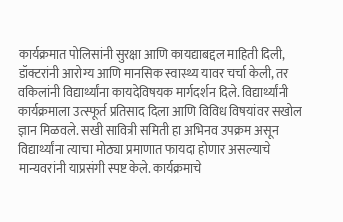कार्यक्रमात पोलिसांनी सुरक्षा आणि कायद्याबद्दल माहिती दिली, डॉक्टरांनी आरोग्य आणि मानसिक स्वास्थ्य यावर चर्चा केली, तर वकिलांनी विद्यार्थ्यांना कायदेविषयक मार्गदर्शन दिले. विद्यार्थ्यांनी कार्यक्रमाला उत्स्फूर्त प्रतिसाद दिला आणि विविध विषयांवर सखोल ज्ञान मिळवले. सखी सावित्री समिती हा अभिनव उपक्रम असून विद्यार्थ्यांना त्याचा मोठ्या प्रमाणात फायदा होणार असल्याचे मान्यवरांनी याप्रसंगी स्पष्ट केले. कार्यक्रमाचे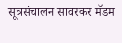सूत्रसंचालन सावरकर मॅडम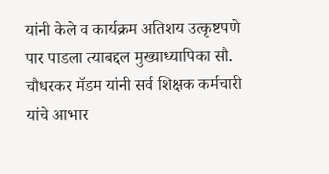यांनी केले व कार्यक्रम अतिशय उत्कृष्टपणे पार पाडला त्याबद्दल मुख्याध्यापिका सौ. चौधरकर मॅडम यांनी सर्व शिक्षक कर्मचारी यांचे आभार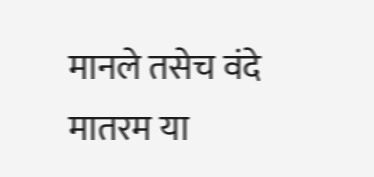मानले तसेच वंदे मातरम या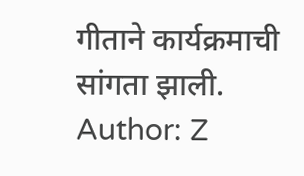गीताने कार्यक्रमाची सांगता झाली.
Author: Z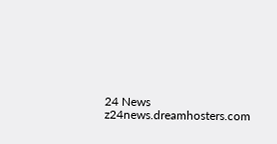24 News
z24news.dreamhosters.com